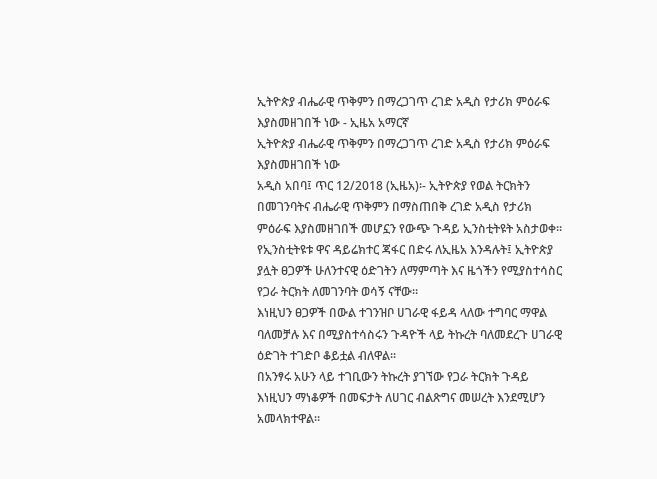ኢትዮጵያ ብሔራዊ ጥቅምን በማረጋገጥ ረገድ አዲስ የታሪክ ምዕራፍ እያስመዘገበች ነው - ኢዜአ አማርኛ
ኢትዮጵያ ብሔራዊ ጥቅምን በማረጋገጥ ረገድ አዲስ የታሪክ ምዕራፍ እያስመዘገበች ነው
አዲስ አበባ፤ ጥር 12/2018 (ኢዜአ)፡- ኢትዮጵያ የወል ትርክትን በመገንባትና ብሔራዊ ጥቅምን በማስጠበቅ ረገድ አዲስ የታሪክ ምዕራፍ እያስመዘገበች መሆኗን የውጭ ጉዳይ ኢንስቲትዩት አስታወቀ።
የኢንስቲትዩቱ ዋና ዳይሬክተር ጃፋር በድሩ ለኢዜአ እንዳሉት፤ ኢትዮጵያ ያሏት ፀጋዎች ሁለንተናዊ ዕድገትን ለማምጣት እና ዜጎችን የሚያስተሳስር የጋራ ትርክት ለመገንባት ወሳኝ ናቸው።
እነዚህን ፀጋዎች በውል ተገንዝቦ ሀገራዊ ፋይዳ ላለው ተግባር ማዋል ባለመቻሉ እና በሚያስተሳስሩን ጉዳዮች ላይ ትኩረት ባለመደረጉ ሀገራዊ ዕድገት ተገድቦ ቆይቷል ብለዋል።
በአንፃሩ አሁን ላይ ተገቢውን ትኩረት ያገኘው የጋራ ትርክት ጉዳይ እነዚህን ማነቆዎች በመፍታት ለሀገር ብልጽግና መሠረት እንደሚሆን አመላክተዋል።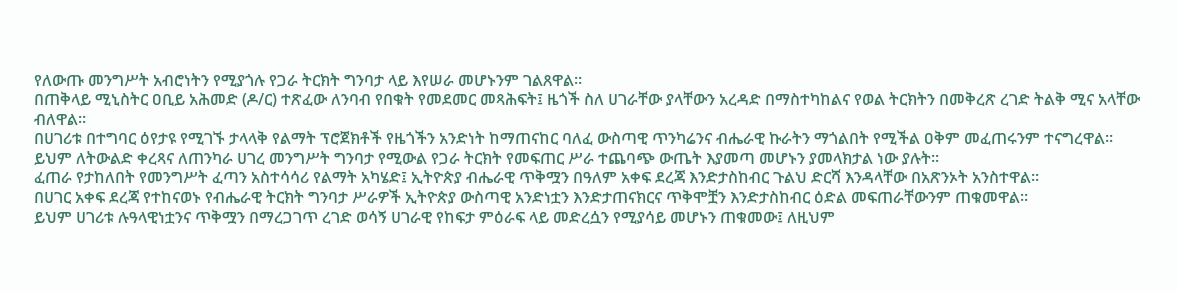የለውጡ መንግሥት አብሮነትን የሚያጎሉ የጋራ ትርክት ግንባታ ላይ እየሠራ መሆኑንም ገልጸዋል።
በጠቅላይ ሚኒስትር ዐቢይ አሕመድ (ዶ/ር) ተጽፈው ለንባብ የበቁት የመደመር መጻሕፍት፤ ዜጎች ስለ ሀገራቸው ያላቸውን አረዳድ በማስተካከልና የወል ትርክትን በመቅረጽ ረገድ ትልቅ ሚና አላቸው ብለዋል።
በሀገሪቱ በተግባር ዕየታዩ የሚገኙ ታላላቅ የልማት ፕሮጀክቶች የዜጎችን አንድነት ከማጠናከር ባለፈ ውስጣዊ ጥንካሬንና ብሔራዊ ኩራትን ማጎልበት የሚችል ዐቅም መፈጠሩንም ተናግረዋል፡፡
ይህም ለትውልድ ቀረጻና ለጠንካራ ሀገረ መንግሥት ግንባታ የሚውል የጋራ ትርክት የመፍጠር ሥራ ተጨባጭ ውጤት እያመጣ መሆኑን ያመላክታል ነው ያሉት።
ፈጠራ የታከለበት የመንግሥት ፈጣን አስተሳሳሪ የልማት አካሄድ፤ ኢትዮጵያ ብሔራዊ ጥቅሟን በዓለም አቀፍ ደረጃ እንድታስከብር ጉልህ ድርሻ እንዳላቸው በአጽንኦት አንስተዋል።
በሀገር አቀፍ ደረጃ የተከናወኑ የብሔራዊ ትርክት ግንባታ ሥራዎች ኢትዮጵያ ውስጣዊ አንድነቷን እንድታጠናክርና ጥቅሞቿን እንድታስከብር ዕድል መፍጠራቸውንም ጠቁመዋል።
ይህም ሀገሪቱ ሉዓላዊነቷንና ጥቅሟን በማረጋገጥ ረገድ ወሳኝ ሀገራዊ የከፍታ ምዕራፍ ላይ መድረሷን የሚያሳይ መሆኑን ጠቁመው፤ ለዚህም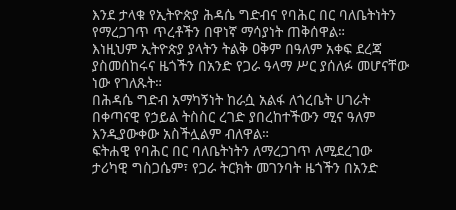እንደ ታላቁ የኢትዮጵያ ሕዳሴ ግድብና የባሕር በር ባለቤትነትን የማረጋገጥ ጥረቶችን በዋነኛ ማሳያነት ጠቅሰዋል።
እነዚህም ኢትዮጵያ ያላትን ትልቅ ዐቅም በዓለም አቀፍ ደረጃ ያስመሰከሩና ዜጎችን በአንድ የጋራ ዓላማ ሥር ያሰለፉ መሆናቸው ነው የገለጹት።
በሕዳሴ ግድብ አማካኝነት ከራሷ አልፋ ለጎረቤት ሀገራት በቀጣናዊ የኃይል ትስስር ረገድ ያበረከተችውን ሚና ዓለም እንዲያውቀው አስችሏልም ብለዋል።
ፍትሐዊ የባሕር በር ባለቤትነትን ለማረጋገጥ ለሚደረገው ታሪካዊ ግስጋሴም፣ የጋራ ትርክት መገንባት ዜጎችን በአንድ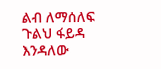ልብ ለማሰለፍ ጉልህ ፋይዳ እንዳለው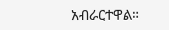አብራርተዋል።